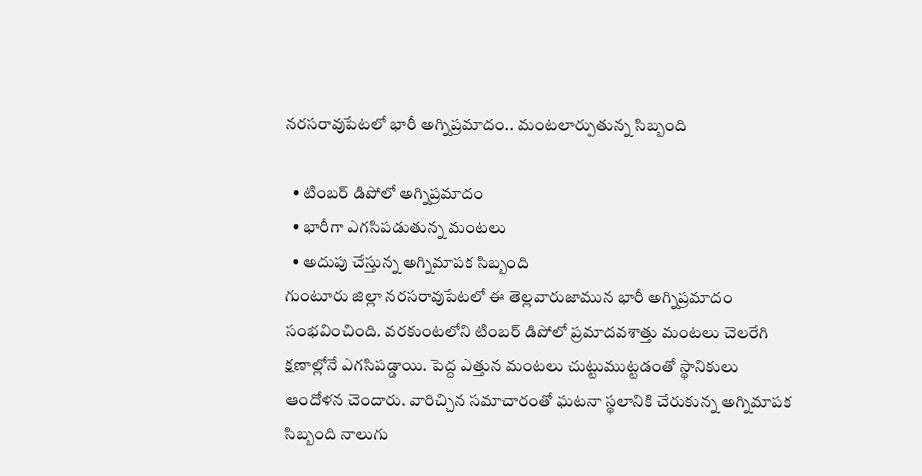నరసరావుపేటలో భారీ అగ్నిప్రమాదం.. మంటలార్పుతున్న సిబ్బంది

  • టింబర్ డిపోలో అగ్నిప్రమాదం
  • భారీగా ఎగసిపడుతున్న మంటలు
  • అదుపు చేస్తున్న అగ్నిమాపక సిబ్బంది
గుంటూరు జిల్లా నరసరావుపేటలో ఈ తెల్లవారుజామున భారీ అగ్నిప్రమాదం సంభవించింది. వరకుంటలోని టింబర్ డిపోలో ప్రమాదవశాత్తు మంటలు చెలరేగి క్షణాల్లోనే ఎగసిపడ్డాయి. పెద్ద ఎత్తున మంటలు చుట్టుముట్టడంతో స్థానికులు ఆందోళన చెందారు. వారిచ్చిన సమాచారంతో ఘటనా స్థలానికి చేరుకున్న అగ్నిమాపక సిబ్బంది నాలుగు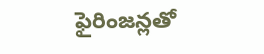ఫైరింజన్లతో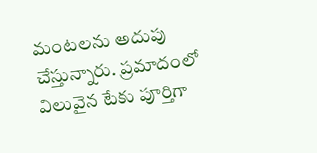మంటలను అదుపు చేస్తున్నారు. ప్రమాదంలో విలువైన టేకు పూర్తిగా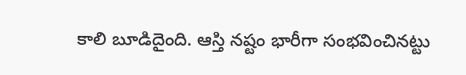కాలి బూడిదైంది. ఆస్తి నష్టం భారీగా సంభవించినట్టు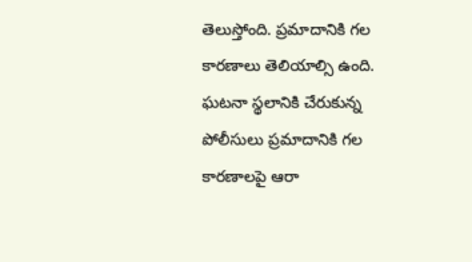తెలుస్తోంది. ప్రమాదానికి గల కారణాలు తెలియాల్సి ఉంది. ఘటనా స్థలానికి చేరుకున్న పోలీసులు ప్రమాదానికి గల కారణాలపై ఆరా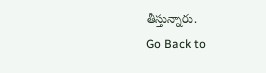తీస్తున్నారు.
Go Back to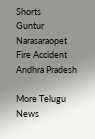Shorts
Guntur
Narasaraopet
Fire Accident
Andhra Pradesh

More Telugu News